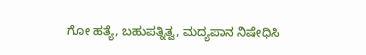ಗೋ ಹತ್ಯೆ, ಬಹುಪತ್ನಿತ್ವ, ಮದ್ಯಪಾನ ನಿಷೇಧಿಸಿ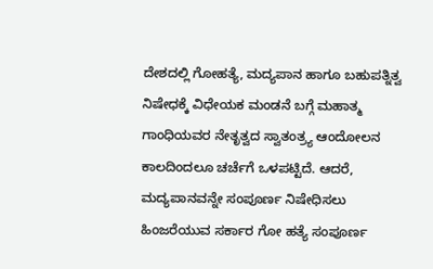ದೇಶದಲ್ಲಿ ಗೋಹತ್ಯೆ, ಮದ್ಯಪಾನ ಹಾಗೂ ಬಹುಪತ್ನಿತ್ವ ನಿಷೇಧಕ್ಕೆ ವಿಧೇಯಕ ಮಂಡನೆ ಬಗ್ಗೆ ಮಹಾತ್ಮ ಗಾಂಧಿಯವರ ನೇತೃತ್ವದ ಸ್ವಾತಂತ್ರ್ಯ ಆಂದೋಲನ ಕಾಲದಿಂದಲೂ ಚರ್ಚೆಗೆ ಒಳಪಟ್ಟಿದೆ. ಆದರೆ, ಮದ್ಯಪಾನವನ್ನೇ ಸಂಪೂರ್ಣ ನಿಷೇಧಿಸಲು ಹಿಂಜರೆಯುವ ಸರ್ಕಾರ ಗೋ ಹತ್ಯೆ ಸಂಪೂರ್ಣ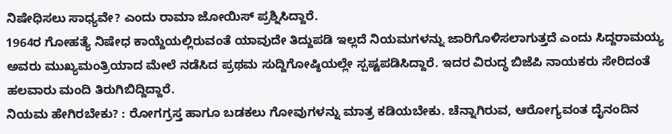ನಿಷೇಧಿಸಲು ಸಾಧ್ಯವೇ? ಎಂದು ರಾಮಾ ಜೋಯಿಸ್ ಪ್ರಶ್ನಿಸಿದ್ದಾರೆ.
1964ರ ಗೋಹತ್ಯೆ ನಿಷೇಧ ಕಾಯ್ದೆಯಲ್ಲಿರುವಂತೆ ಯಾವುದೇ ತಿದ್ದುಪಡಿ ಇಲ್ಲದೆ ನಿಯಮಗಳನ್ನು ಜಾರಿಗೊಳಿಸಲಾಗುತ್ತದೆ ಎಂದು ಸಿದ್ದರಾಮಯ್ಯ ಅವರು ಮುಖ್ಯಮಂತ್ರಿಯಾದ ಮೇಲೆ ನಡೆಸಿದ ಪ್ರಥಮ ಸುದ್ದಿಗೋಷ್ಠಿಯಲ್ಲೇ ಸ್ಪಷ್ಟಪಡಿಸಿದ್ದಾರೆ. ಇದರ ವಿರುದ್ಧ ಬಿಜೆಪಿ ನಾಯಕರು ಸೇರಿದಂತೆ ಹಲವಾರು ಮಂದಿ ತಿರುಗಿಬಿದ್ದಿದ್ದಾರೆ.
ನಿಯಮ ಹೇಗಿರಬೇಕು? : ರೋಗಗ್ರಸ್ತ ಹಾಗೂ ಬಡಕಲು ಗೋವುಗಳನ್ನು ಮಾತ್ರ ಕಡಿಯಬೇಕು. ಚೆನ್ನಾಗಿರುವ, ಆರೋಗ್ಯವಂತ ದೈನಂದಿನ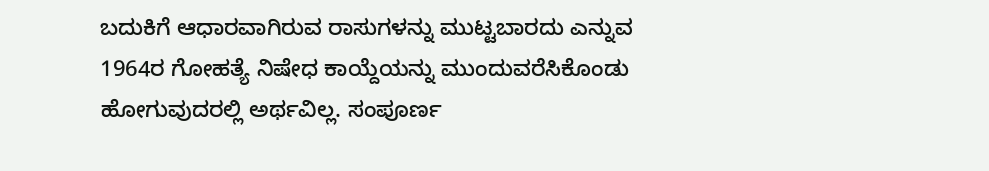ಬದುಕಿಗೆ ಆಧಾರವಾಗಿರುವ ರಾಸುಗಳನ್ನು ಮುಟ್ಟಬಾರದು ಎನ್ನುವ 1964ರ ಗೋಹತ್ಯೆ ನಿಷೇಧ ಕಾಯ್ದೆಯನ್ನು ಮುಂದುವರೆಸಿಕೊಂಡು ಹೋಗುವುದರಲ್ಲಿ ಅರ್ಥವಿಲ್ಲ. ಸಂಪೂರ್ಣ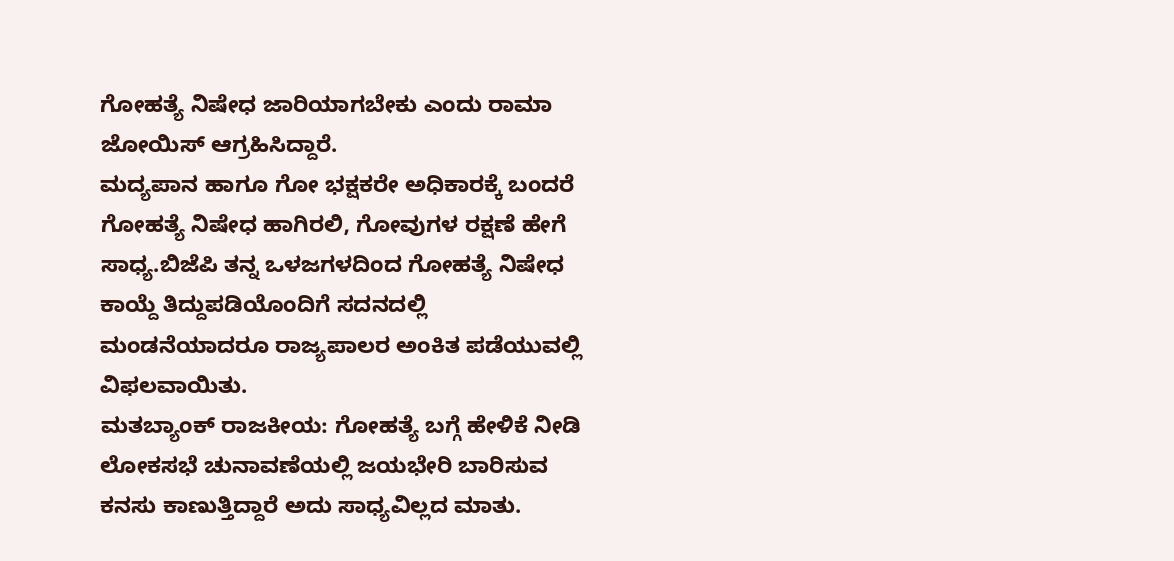ಗೋಹತ್ಯೆ ನಿಷೇಧ ಜಾರಿಯಾಗಬೇಕು ಎಂದು ರಾಮಾ ಜೋಯಿಸ್ ಆಗ್ರಹಿಸಿದ್ದಾರೆ.
ಮದ್ಯಪಾನ ಹಾಗೂ ಗೋ ಭಕ್ಷಕರೇ ಅಧಿಕಾರಕ್ಕೆ ಬಂದರೆ ಗೋಹತ್ಯೆ ನಿಷೇಧ ಹಾಗಿರಲಿ, ಗೋವುಗಳ ರಕ್ಷಣೆ ಹೇಗೆ ಸಾಧ್ಯ.ಬಿಜೆಪಿ ತನ್ನ ಒಳಜಗಳದಿಂದ ಗೋಹತ್ಯೆ ನಿಷೇಧ ಕಾಯ್ದೆ ತಿದ್ದುಪಡಿಯೊಂದಿಗೆ ಸದನದಲ್ಲಿ ಮಂಡನೆಯಾದರೂ ರಾಜ್ಯಪಾಲರ ಅಂಕಿತ ಪಡೆಯುವಲ್ಲಿ ವಿಫಲವಾಯಿತು.
ಮತಬ್ಯಾಂಕ್ ರಾಜಕೀಯ: ಗೋಹತ್ಯೆ ಬಗ್ಗೆ ಹೇಳಿಕೆ ನೀಡಿ ಲೋಕಸಭೆ ಚುನಾವಣೆಯಲ್ಲಿ ಜಯಭೇರಿ ಬಾರಿಸುವ ಕನಸು ಕಾಣುತ್ತಿದ್ದಾರೆ ಅದು ಸಾಧ್ಯವಿಲ್ಲದ ಮಾತು.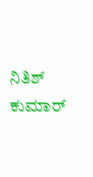ನಿತಿಶ್ ಕುಮಾರ್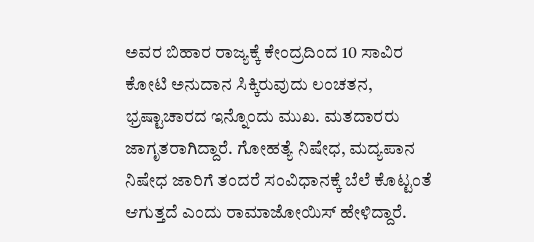ಅವರ ಬಿಹಾರ ರಾಜ್ಯಕ್ಕೆ ಕೇಂದ್ರದಿಂದ 10 ಸಾವಿರ ಕೋಟಿ ಅನುದಾನ ಸಿಕ್ಕಿರುವುದು ಲಂಚತನ, ಭ್ರಷ್ಟಾಚಾರದ ಇನ್ನೊಂದು ಮುಖ. ಮತದಾರರು ಜಾಗೃತರಾಗಿದ್ದಾರೆ. ಗೋಹತ್ಯೆ ನಿಷೇಧ, ಮದ್ಯಪಾನ ನಿಷೇಧ ಜಾರಿಗೆ ತಂದರೆ ಸಂವಿಧಾನಕ್ಕೆ ಬೆಲೆ ಕೊಟ್ಟಂತೆ ಆಗುತ್ತದೆ ಎಂದು ರಾಮಾಜೋಯಿಸ್ ಹೇಳಿದ್ದಾರೆ.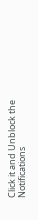Click it and Unblock the Notifications